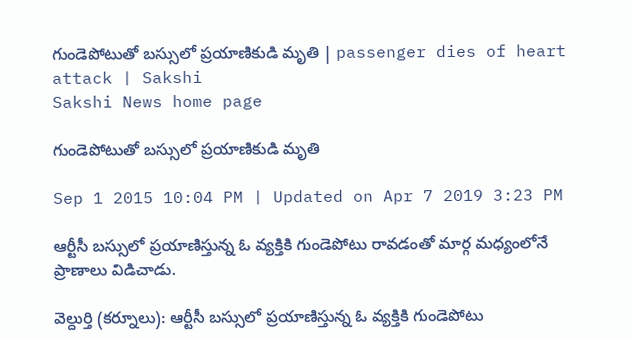గుండెపోటుతో బస్సులో ప్రయాణికుడి మృతి | passenger dies of heart attack | Sakshi
Sakshi News home page

గుండెపోటుతో బస్సులో ప్రయాణికుడి మృతి

Sep 1 2015 10:04 PM | Updated on Apr 7 2019 3:23 PM

ఆర్టీసీ బస్సులో ప్రయాణిస్తున్న ఓ వ్యక్తికి గుండెపోటు రావడంతో మార్గ మధ్యంలోనే ప్రాణాలు విడిచాడు.

వెల్దుర్తి (కర్నూలు): ఆర్టీసీ బస్సులో ప్రయాణిస్తున్న ఓ వ్యక్తికి గుండెపోటు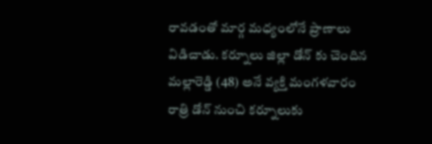రావడంతో మార్గ మధ్యంలోనే ప్రాణాలు విడిచాడు. కర్నూలు జిల్లా డోన్ కు చెందిన మల్లారెడ్డి (48) అనే వ్యక్తి మంగళవారం రాత్రి డోన్ నుంచి కర్నూలుకు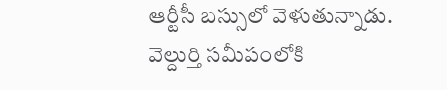ఆర్టీసీ బస్సులో వెళుతున్నాడు. వెల్దుర్తి సమీపంలోకి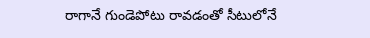రాగానే గుండెపోటు రావడంతో సీటులోనే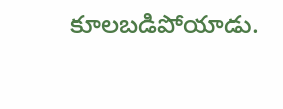కూలబడిపోయాడు.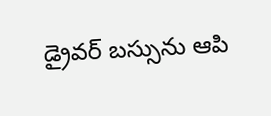డ్రైవర్ బస్సును ఆపి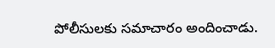పోలీసులకు సమాచారం అందించాడు.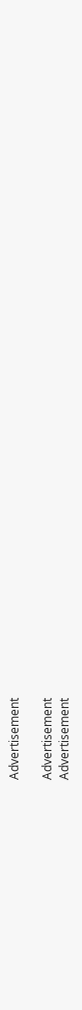Advertisement

Advertisement
Advertisement